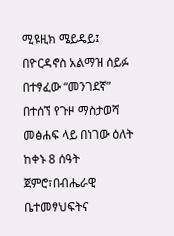ሚዩዚክ ሜይዴይ፤ በዮርዳኖስ አልማዝ ሰይፉ በተፃፈው “መንገደኛ” በተሰኘ የጉዞ ማስታወሻ መፅሐፍ ላይ በነገው ዕለት ከቀኑ 8 ሰዓት ጀምሮ፣በብሔራዊ ቤተመፃህፍትና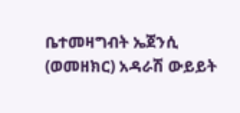ቤተመዛግብት ኤጀንሲ (ወመዘክር) አዳራሽ ውይይት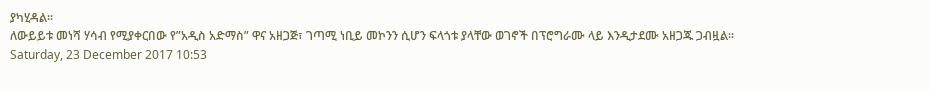ያካሂዳል፡፡
ለውይይቱ መነሻ ሃሳብ የሚያቀርበው የ”አዲስ አድማስ” ዋና አዘጋጅ፣ ገጣሚ ነቢይ መኮንን ሲሆን ፍላጎቱ ያላቸው ወገኖች በፕሮግራሙ ላይ እንዲታደሙ አዘጋጁ ጋብዟል፡፡
Saturday, 23 December 2017 10:53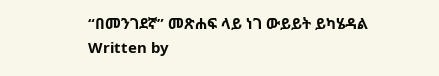“በመንገደኛ” መጽሐፍ ላይ ነገ ውይይት ይካሄዳል
Written by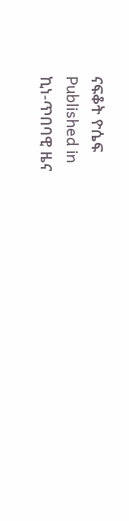ናፍቆት ዮሴፍ
Published in
ኪነ-ጥበባዊ ዜና